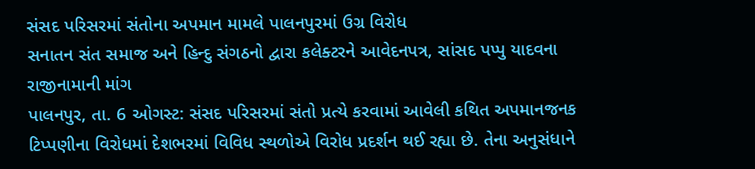સંસદ પરિસરમાં સંતોના અપમાન મામલે પાલનપુરમાં ઉગ્ર વિરોધ
સનાતન સંત સમાજ અને હિન્દુ સંગઠનો દ્વારા કલેક્ટરને આવેદનપત્ર, સાંસદ પપ્પુ યાદવના રાજીનામાની માંગ
પાલનપુર, તા. 6 ઓગસ્ટ: સંસદ પરિસરમાં સંતો પ્રત્યે કરવામાં આવેલી કથિત અપમાનજનક ટિપ્પણીના વિરોધમાં દેશભરમાં વિવિધ સ્થળોએ વિરોધ પ્રદર્શન થઈ રહ્યા છે. તેના અનુસંધાને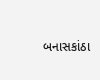બનાસકાંઠા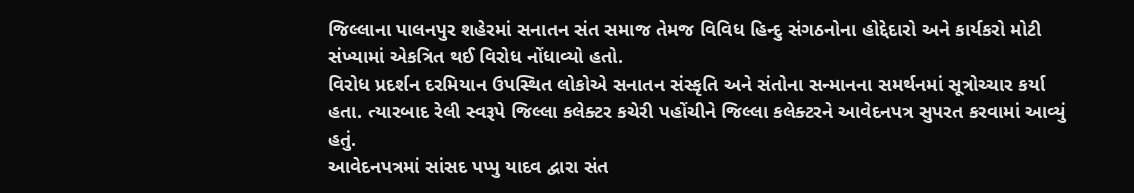જિલ્લાના પાલનપુર શહેરમાં સનાતન સંત સમાજ તેમજ વિવિધ હિન્દુ સંગઠનોના હોદ્દેદારો અને કાર્યકરો મોટી સંખ્યામાં એકત્રિત થઈ વિરોધ નોંધાવ્યો હતો.
વિરોધ પ્રદર્શન દરમિયાન ઉપસ્થિત લોકોએ સનાતન સંસ્કૃતિ અને સંતોના સન્માનના સમર્થનમાં સૂત્રોચ્ચાર કર્યા હતા. ત્યારબાદ રેલી સ્વરૂપે જિલ્લા કલેક્ટર કચેરી પહોંચીને જિલ્લા કલેક્ટરને આવેદનપત્ર સુપરત કરવામાં આવ્યું હતું.
આવેદનપત્રમાં સાંસદ પપ્પુ યાદવ દ્વારા સંત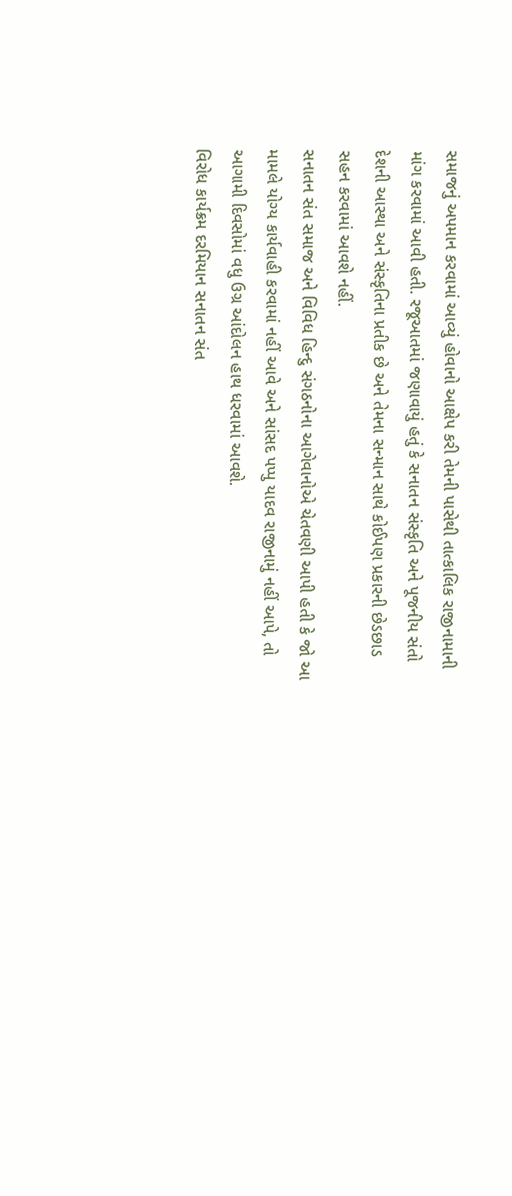સમાજનું અપમાન કરવામાં આવ્યું હોવાનો આક્ષેપ કરી તેમની પાસેથી તાત્કાલિક રાજીનામાની માંગ કરવામાં આવી હતી. રજૂઆતમાં જણાવાયું હતું કે સનાતન સંસ્કૃતિ અને પૂજનીય સંતો દેશની આસ્થા અને સંસ્કૃતિના પ્રતીક છે અને તેમના સન્માન સાથે કોઈપણ પ્રકારની છેડછાડ સહન કરવામાં આવશે નહીં.
સનાતન સંત સમાજ અને વિવિધ હિન્દુ સંગઠનોના આગેવાનોએ ચેતવણી આપી હતી કે જો આ મામલે યોગ્ય કાર્યવાહી કરવામાં નહીં આવે અને સાંસદ પપ્પુ યાદવ રાજીનામું નહીં આપે, તો આગામી દિવસોમાં વધુ ઉગ્ર આંદોલન હાથ ધરવામાં આવશે.
વિરોધ કાર્યક્રમ દરમિયાન સનાતન સંત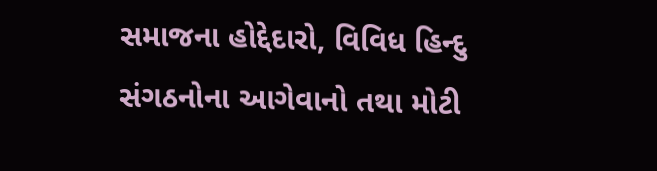સમાજના હોદ્દેદારો, વિવિધ હિન્દુ સંગઠનોના આગેવાનો તથા મોટી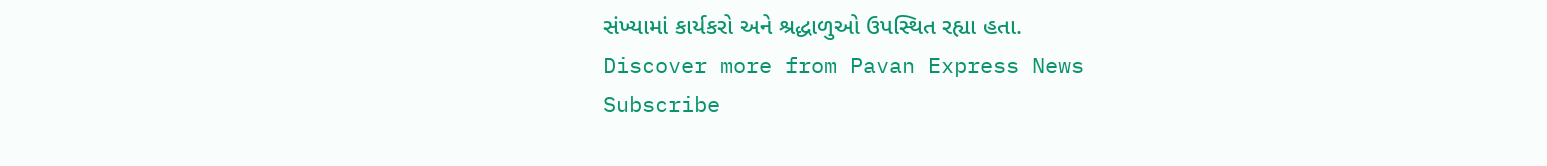સંખ્યામાં કાર્યકરો અને શ્રદ્ધાળુઓ ઉપસ્થિત રહ્યા હતા.
Discover more from Pavan Express News
Subscribe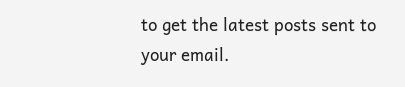to get the latest posts sent to your email.